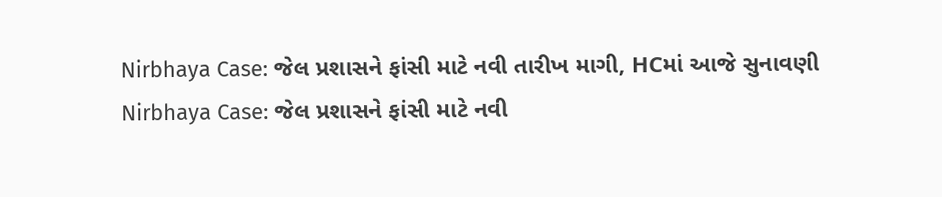Nirbhaya Case: જેલ પ્રશાસને ફાંસી માટે નવી તારીખ માગી, HCમાં આજે સુનાવણી
Nirbhaya Case: જેલ પ્રશાસને ફાંસી માટે નવી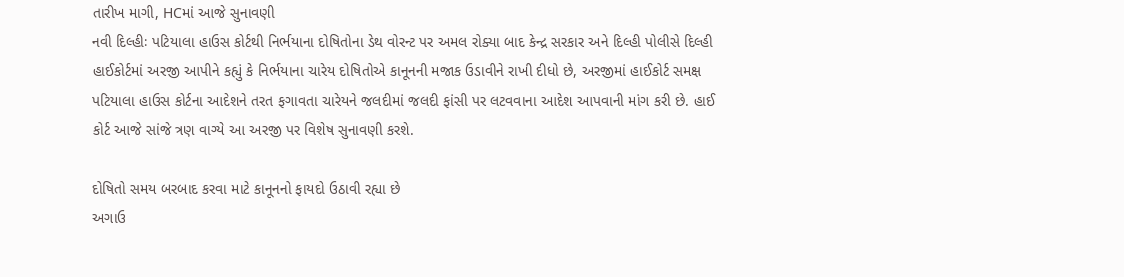તારીખ માગી, HCમાં આજે સુનાવણી
નવી દિલ્હીઃ પટિયાલા હાઉસ કોર્ટથી નિર્ભયાના દોષિતોના ડેથ વોરન્ટ પર અમલ રોક્યા બાદ કેન્દ્ર સરકાર અને દિલ્હી પોલીસે દિલ્હી હાઈકોર્ટમાં અરજી આપીને કહ્યું કે નિર્ભયાના ચારેય દોષિતોએ કાનૂનની મજાક ઉડાવીને રાખી દીધો છે, અરજીમાં હાઈકોર્ટ સમક્ષ પટિયાલા હાઉસ કોર્ટના આદેશને તરત ફગાવતા ચારેયને જલદીમાં જલદી ફાંસી પર લટવવાના આદેશ આપવાની માંગ કરી છે. હાઈ કોર્ટ આજે સાંજે ત્રણ વાગ્યે આ અરજી પર વિશેષ સુનાવણી કરશે.

દોષિતો સમય બરબાદ કરવા માટે કાનૂનનો ફાયદો ઉઠાવી રહ્યા છે
અગાઉ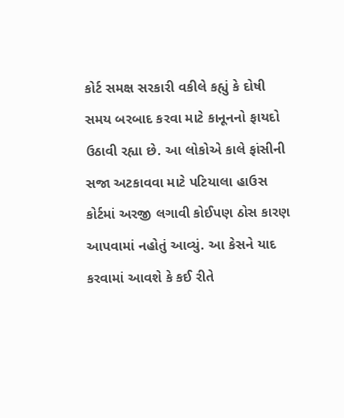કોર્ટ સમક્ષ સરકારી વકીલે કહ્યું કે દોષી સમય બરબાદ કરવા માટે કાનૂનનો ફાયદો ઉઠાવી રહ્યા છે. આ લોકોએ કાલે ફાંસીની સજા અટકાવવા માટે પટિયાલા હાઉસ કોર્ટમાં અરજી લગાવી કોઈપણ ઠોસ કારણ આપવામાં નહોતું આવ્યું. આ કેસને યાદ કરવામાં આવશે કે કઈ રીતે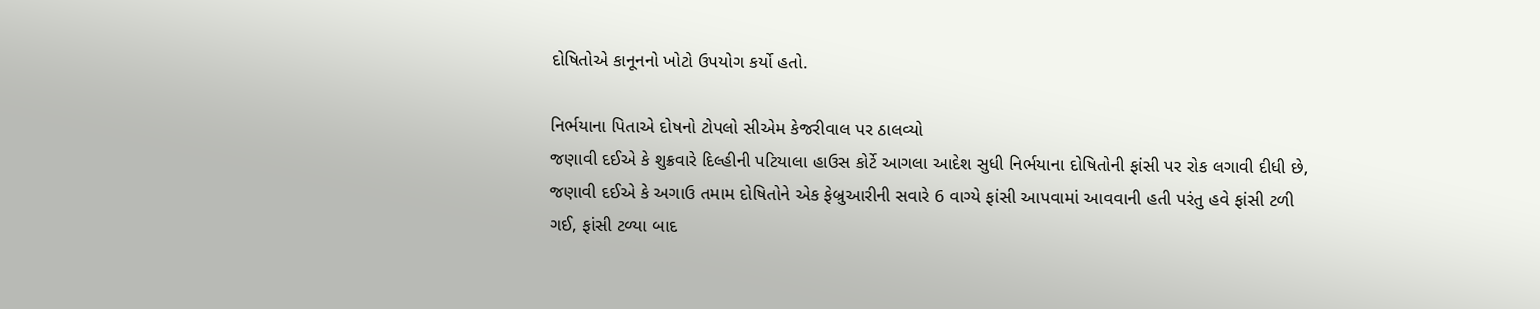દોષિતોએ કાનૂનનો ખોટો ઉપયોગ કર્યો હતો.

નિર્ભયાના પિતાએ દોષનો ટોપલો સીએમ કેજરીવાલ પર ઠાલવ્યો
જણાવી દઈએ કે શુક્રવારે દિલ્હીની પટિયાલા હાઉસ કોર્ટે આગલા આદેશ સુધી નિર્ભયાના દોષિતોની ફાંસી પર રોક લગાવી દીધી છે, જણાવી દઈએ કે અગાઉ તમામ દોષિતોને એક ફેબ્રુઆરીની સવારે 6 વાગ્યે ફાંસી આપવામાં આવવાની હતી પરંતુ હવે ફાંસી ટળી ગઈ, ફાંસી ટળ્યા બાદ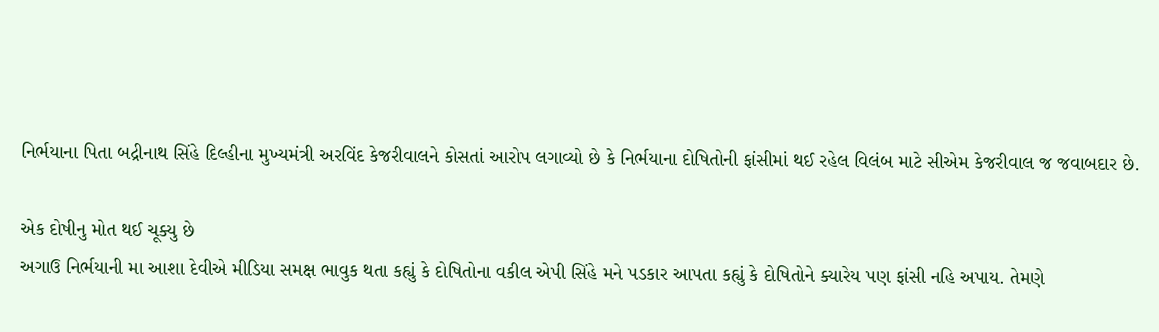નિર્ભયાના પિતા બદ્રીનાથ સિંહે દિલ્હીના મુખ્યમંત્રી અરવિંદ કેજરીવાલને કોસતાં આરોપ લગાવ્યો છે કે નિર્ભયાના દોષિતોની ફાંસીમાં થઈ રહેલ વિલંબ માટે સીએમ કેજરીવાલ જ જવાબદાર છે.

એક દોષીનુ મોત થઈ ચૂક્યુ છે
અગાઉ નિર્ભયાની મા આશા દેવીએ મીડિયા સમક્ષ ભાવુક થતા કહ્યું કે દોષિતોના વકીલ એપી સિંહે મને પડકાર આપતા કહ્યું કે દોષિતોને ક્યારેય પણ ફાંસી નહિ અપાય. તેમણે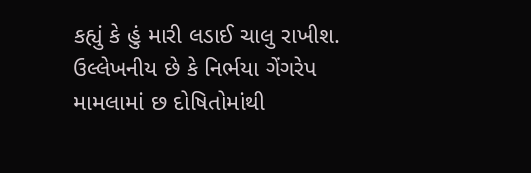કહ્યું કે હું મારી લડાઈ ચાલુ રાખીશ.
ઉલ્લેખનીય છે કે નિર્ભયા ગેંગરેપ મામલામાં છ દોષિતોમાંથી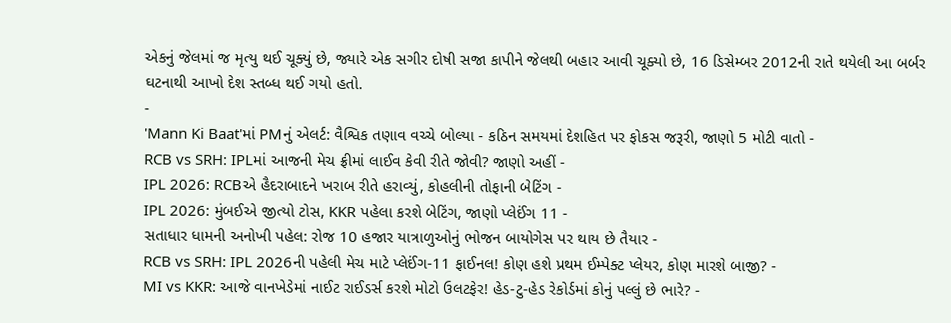એકનું જેલમાં જ મૃત્યુ થઈ ચૂક્યું છે, જ્યારે એક સગીર દોષી સજા કાપીને જેલથી બહાર આવી ચૂક્યો છે, 16 ડિસેમ્બર 2012ની રાતે થયેલી આ બર્બર ઘટનાથી આખો દેશ સ્તબ્ધ થઈ ગયો હતો.
-
'Mann Ki Baat'માં PMનું એલર્ટ: વૈશ્વિક તણાવ વચ્ચે બોલ્યા - કઠિન સમયમાં દેશહિત પર ફોકસ જરૂરી, જાણો 5 મોટી વાતો -
RCB vs SRH: IPLમાં આજની મેચ ફ્રીમાં લાઈવ કેવી રીતે જોવી? જાણો અહીં -
IPL 2026: RCBએ હૈદરાબાદને ખરાબ રીતે હરાવ્યું, કોહલીની તોફાની બેટિંગ -
IPL 2026: મુંબઈએ જીત્યો ટોસ, KKR પહેલા કરશે બેટિંગ, જાણો પ્લેઈંગ 11 -
સતાધાર ધામની અનોખી પહેલ: રોજ 10 હજાર યાત્રાળુઓનું ભોજન બાયોગેસ પર થાય છે તૈયાર -
RCB vs SRH: IPL 2026ની પહેલી મેચ માટે પ્લેઈંગ-11 ફાઈનલ! કોણ હશે પ્રથમ ઈમ્પેક્ટ પ્લેયર, કોણ મારશે બાજી? -
MI vs KKR: આજે વાનખેડેમાં નાઈટ રાઈડર્સ કરશે મોટો ઉલટફેર! હેડ-ટુ-હેડ રેકોર્ડમાં કોનું પલ્લું છે ભારે? -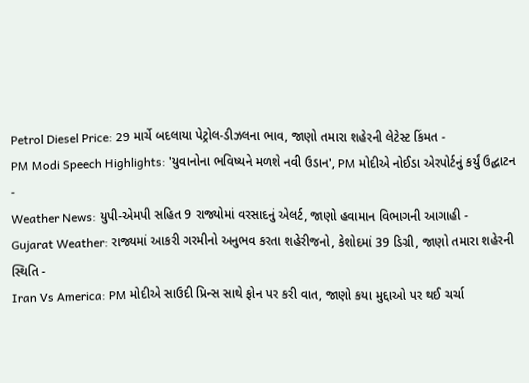Petrol Diesel Price: 29 માર્ચે બદલાયા પેટ્રોલ-ડીઝલના ભાવ, જાણો તમારા શહેરની લેટેસ્ટ કિંમત -
PM Modi Speech Highlights: 'યુવાનોના ભવિષ્યને મળશે નવી ઉડાન', PM મોદીએ નોઈડા એરપોર્ટનું કર્યું ઉદ્ઘાટન -
Weather News: યુપી-એમપી સહિત 9 રાજ્યોમાં વરસાદનું એલર્ટ, જાણો હવામાન વિભાગની આગાહી -
Gujarat Weather: રાજ્યમાં આકરી ગરમીનો અનુભવ કરતા શહેરીજનો, કેશોદમાં 39 ડિગ્રી, જાણો તમારા શહેરની સ્થિતિ -
Iran Vs America: PM મોદીએ સાઉદી પ્રિન્સ સાથે ફોન પર કરી વાત, જાણો કયા મુદ્દાઓ પર થઈ ચર્ચા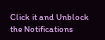Click it and Unblock the Notifications